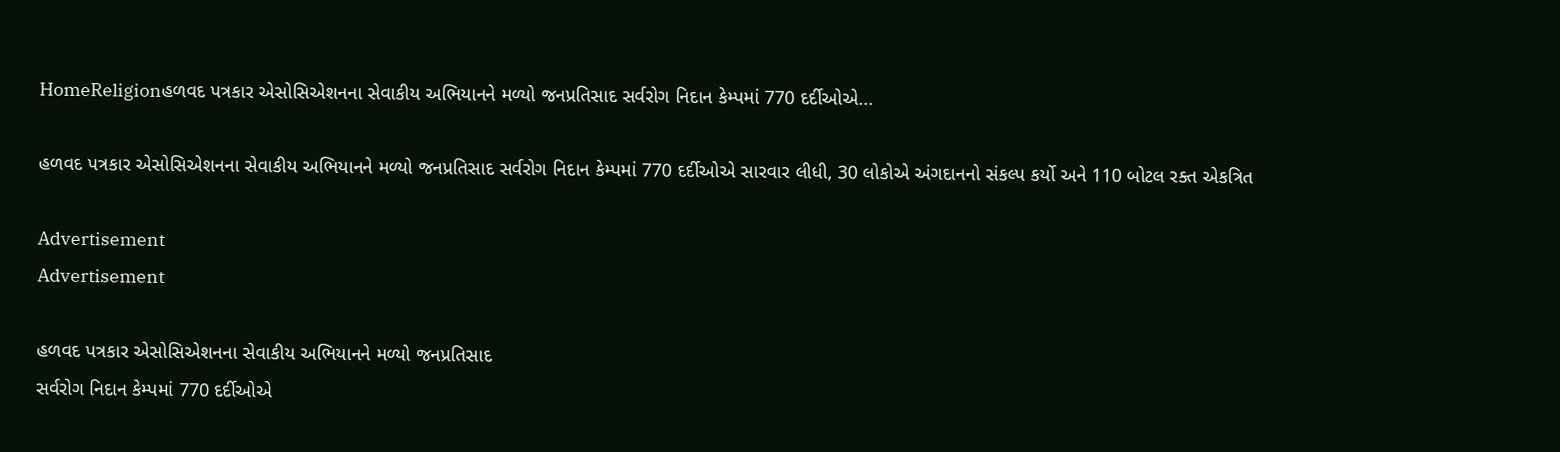HomeReligionહળવદ પત્રકાર એસોસિએશનના સેવાકીય અભિયાનને મળ્યો જનપ્રતિસાદ સર્વરોગ નિદાન કેમ્પમાં 770 દર્દીઓએ...

હળવદ પત્રકાર એસોસિએશનના સેવાકીય અભિયાનને મળ્યો જનપ્રતિસાદ સર્વરોગ નિદાન કેમ્પમાં 770 દર્દીઓએ સારવાર લીધી, 30 લોકોએ અંગદાનનો સંકલ્પ કર્યો અને 110 બોટલ રક્ત એકત્રિત

Advertisement
Advertisement

હળવદ પત્રકાર એસોસિએશનના સેવાકીય અભિયાનને મળ્યો જનપ્રતિસાદ
સર્વરોગ નિદાન કેમ્પમાં 770 દર્દીઓએ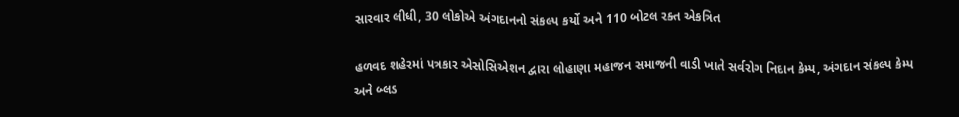સારવાર લીધી, 30 લોકોએ અંગદાનનો સંકલ્પ કર્યો અને 110 બોટલ રક્ત એકત્રિત

હળવદ શહેરમાં પત્રકાર એસોસિએશન દ્વારા લોહાણા મહાજન સમાજની વાડી ખાતે સર્વરોગ નિદાન કેમ્પ, અંગદાન સંકલ્પ કેમ્પ અને બ્લડ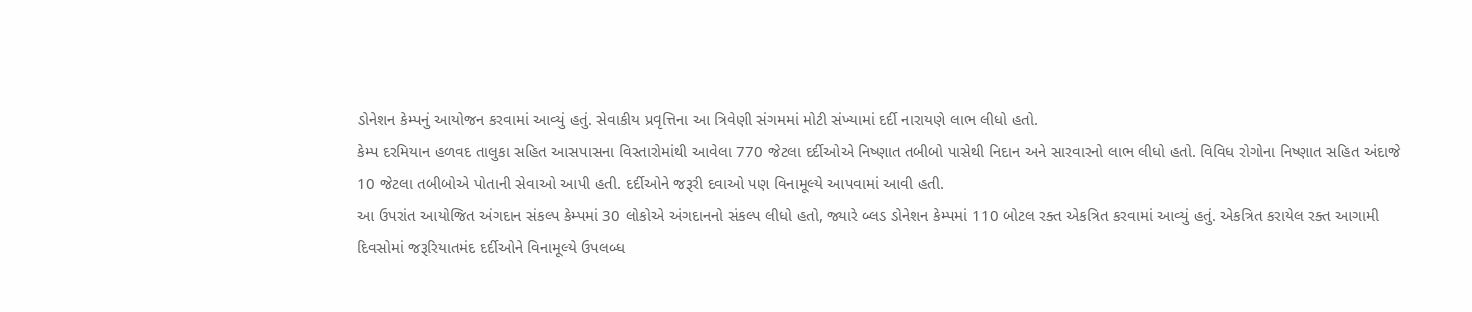ડોનેશન કેમ્પનું આયોજન કરવામાં આવ્યું હતું. સેવાકીય પ્રવૃત્તિના આ ત્રિવેણી સંગમમાં મોટી સંખ્યામાં દર્દી નારાયણે લાભ લીધો હતો.
કેમ્પ દરમિયાન હળવદ તાલુકા સહિત આસપાસના વિસ્તારોમાંથી આવેલા 770 જેટલા દર્દીઓએ નિષ્ણાત તબીબો પાસેથી નિદાન અને સારવારનો લાભ લીધો હતો. વિવિધ રોગોના નિષ્ણાત સહિત અંદાજે 10 જેટલા તબીબોએ પોતાની સેવાઓ આપી હતી. દર્દીઓને જરૂરી દવાઓ પણ વિનામૂલ્યે આપવામાં આવી હતી.
આ ઉપરાંત આયોજિત અંગદાન સંકલ્પ કેમ્પમાં 30 લોકોએ અંગદાનનો સંકલ્પ લીધો હતો, જ્યારે બ્લડ ડોનેશન કેમ્પમાં 110 બોટલ રક્ત એકત્રિત કરવામાં આવ્યું હતું. એકત્રિત કરાયેલ રક્ત આગામી દિવસોમાં જરૂરિયાતમંદ દર્દીઓને વિનામૂલ્યે ઉપલબ્ધ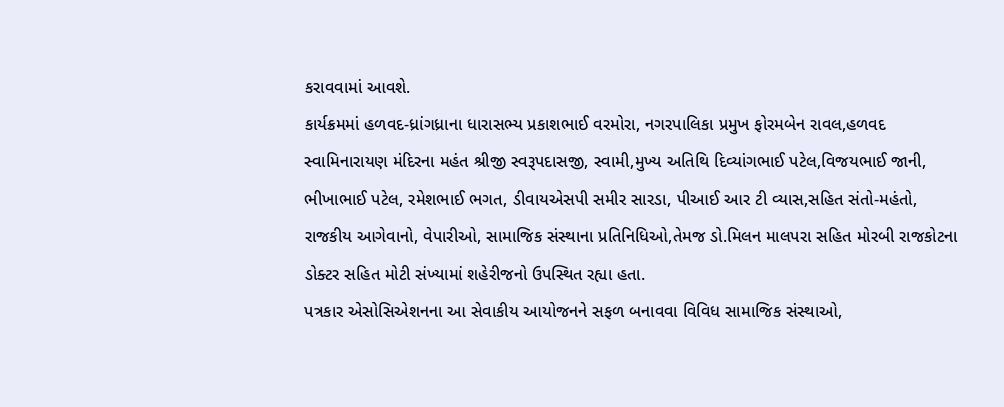કરાવવામાં આવશે.
કાર્યક્રમમાં હળવદ-ધ્રાંગધ્રાના ધારાસભ્ય પ્રકાશભાઈ વરમોરા, નગરપાલિકા પ્રમુખ ફોરમબેન રાવલ,હળવદ સ્વામિનારાયણ મંદિરના મહંત શ્રીજી સ્વરૂપદાસજી, સ્વામી,મુખ્ય અતિથિ દિવ્યાંગભાઈ પટેલ,વિજયભાઈ જાની, ભીખાભાઈ પટેલ, રમેશભાઈ ભગત, ડીવાયએસપી સમીર સારડા, પીઆઈ આર ટી વ્યાસ,સહિત સંતો-મહંતો, રાજકીય આગેવાનો, વેપારીઓ, સામાજિક સંસ્થાના પ્રતિનિધિઓ,તેમજ ડો.મિલન માલપરા સહિત મોરબી રાજકોટના ડોક્ટર સહિત મોટી સંખ્યામાં શહેરીજનો ઉપસ્થિત રહ્યા હતા.
પત્રકાર એસોસિએશનના આ સેવાકીય આયોજનને સફળ બનાવવા વિવિધ સામાજિક સંસ્થાઓ,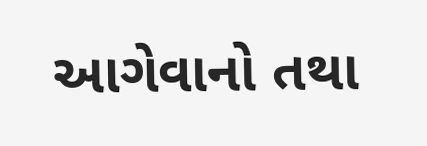આગેવાનો તથા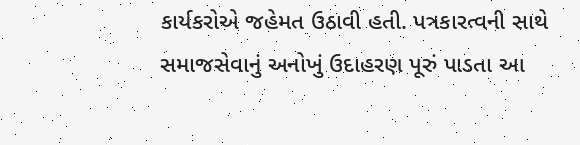કાર્યકરોએ જહેમત ઉઠાવી હતી. પત્રકારત્વની સાથે સમાજસેવાનું અનોખું ઉદાહરણ પૂરું પાડતા આ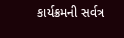કાર્યક્રમની સર્વત્ર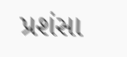પ્રશંસા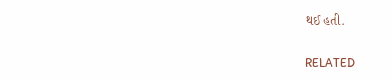થઈ હતી.

RELATED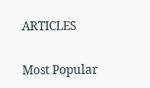ARTICLES

Most Popular